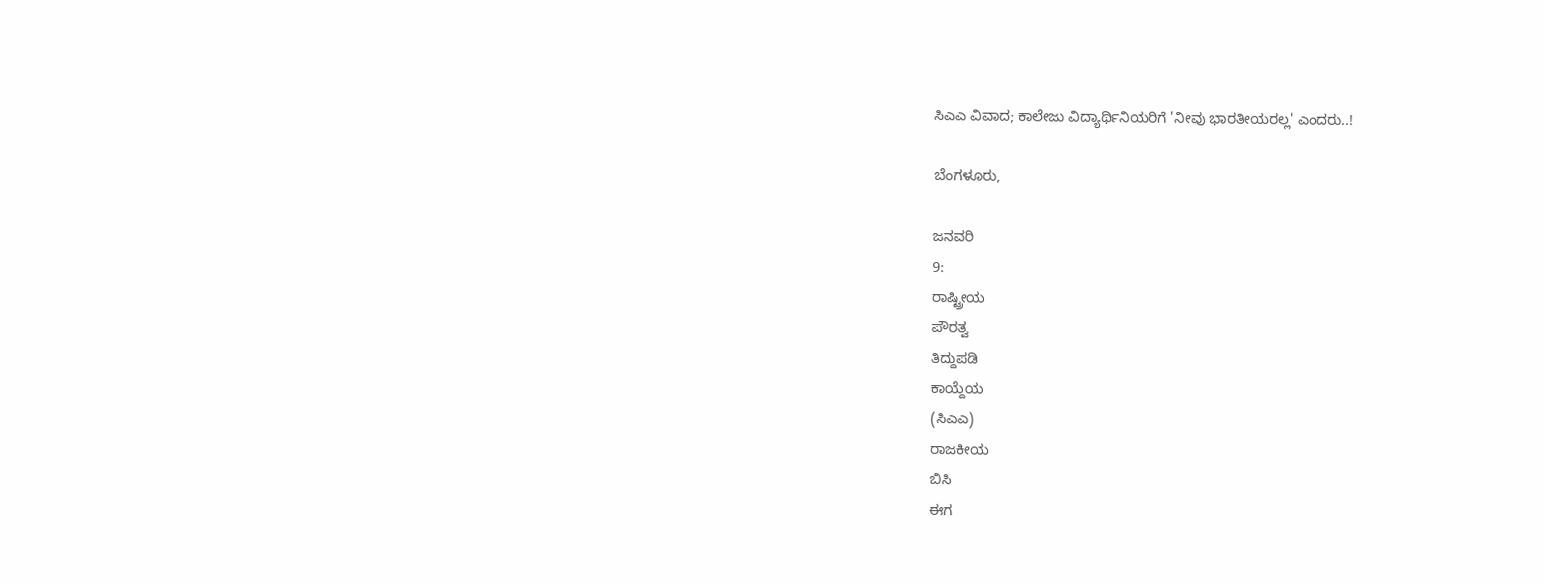ಸಿಎಎ ವಿವಾದ; ಕಾಲೇಜು ವಿದ್ಯಾರ್ಥಿನಿಯರಿಗೆ 'ನೀವು ಭಾರತೀಯರಲ್ಲ' ಎಂದರು..!

ಬೆಂಗಳೂರು,

ಜನವರಿ
9:
ರಾಷ್ಟ್ರೀಯ
ಪೌರತ್ವ
ತಿದ್ದುಪಡಿ
ಕಾಯ್ದೆಯ
(ಸಿಎಎ)
ರಾಜಕೀಯ
ಬಿಸಿ
ಈಗ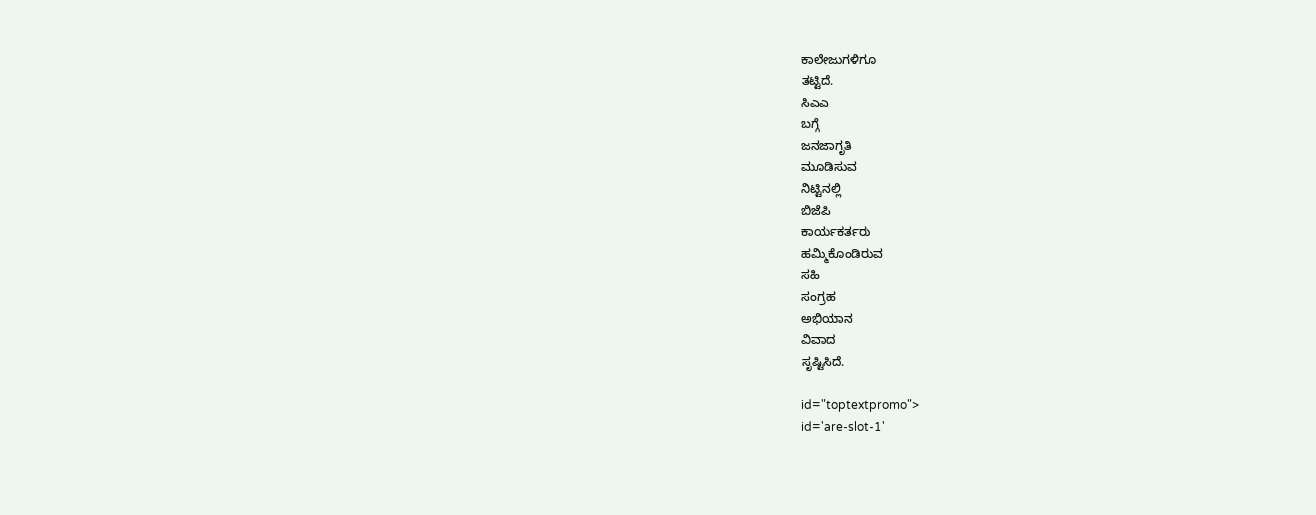ಕಾಲೇಜುಗಳಿಗೂ
ತಟ್ಟಿದೆ.
ಸಿಎಎ
ಬಗ್ಗೆ
ಜನಜಾಗೃತಿ
ಮೂಡಿಸುವ
ನಿಟ್ಟಿನಲ್ಲಿ
ಬಿಜೆಪಿ
ಕಾರ್ಯಕರ್ತರು
ಹಮ್ಮಿಕೊಂಡಿರುವ
ಸಹಿ
ಸಂಗ್ರಹ
ಅಭಿಯಾನ
ವಿವಾದ
ಸೃಷ್ಟಿಸಿದೆ.

id="toptextpromo">
id='are-slot-1'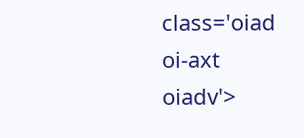class='oiad
oi-axt
oiadv'>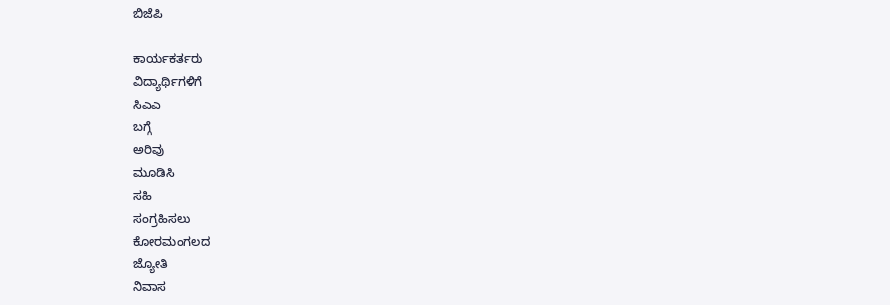ಬಿಜೆಪಿ

ಕಾರ್ಯಕರ್ತರು
ವಿದ್ಯಾರ್ಥಿಗಳಿಗೆ
ಸಿಎಎ
ಬಗ್ಗೆ
ಅರಿವು
ಮೂಡಿಸಿ
ಸಹಿ
ಸಂಗ್ರಹಿಸಲು
ಕೋರಮಂಗಲದ
ಜ್ಯೋತಿ
ನಿವಾಸ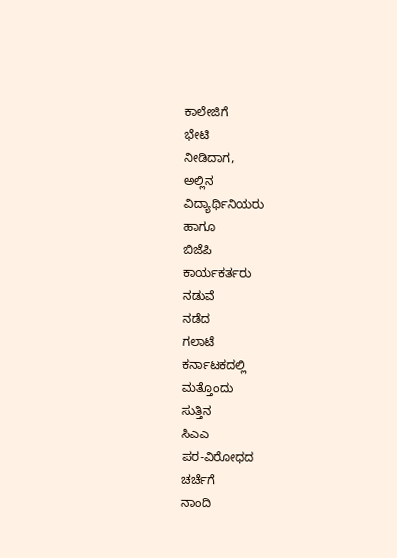ಕಾಲೇಜಿಗೆ
ಭೇಟಿ
ನೀಡಿದಾಗ,
ಅಲ್ಲಿನ
ವಿದ್ಯಾರ್ಥಿನಿಯರು
ಹಾಗೂ
ಬಿಜೆಪಿ
ಕಾರ್ಯಕರ್ತರು
ನಡುವೆ
ನಡೆದ
ಗಲಾಟೆ
ಕರ್ನಾಟಕದಲ್ಲಿ
ಮತ್ತೊಂದು
ಸುತ್ತಿನ
ಸಿಎಎ
ಪರ-ವಿರೋಧದ
ಚರ್ಚೆಗೆ
ನಾಂದಿ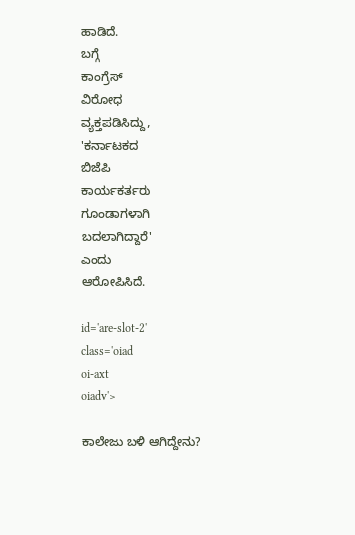ಹಾಡಿದೆ.
ಬಗ್ಗೆ
ಕಾಂಗ್ರೆಸ್
ವಿರೋಧ
ವ್ಯಕ್ತಪಡಿಸಿದ್ದು,
'ಕರ್ನಾಟಕದ
ಬಿಜೆಪಿ
ಕಾರ್ಯಕರ್ತರು
ಗೂಂಡಾಗಳಾಗಿ
ಬದಲಾಗಿದ್ದಾರೆ'
ಎಂದು
ಆರೋಪಿಸಿದೆ.

id='are-slot-2'
class='oiad
oi-axt
oiadv'>

ಕಾಲೇಜು ಬಳಿ ಆಗಿದ್ದೇನು?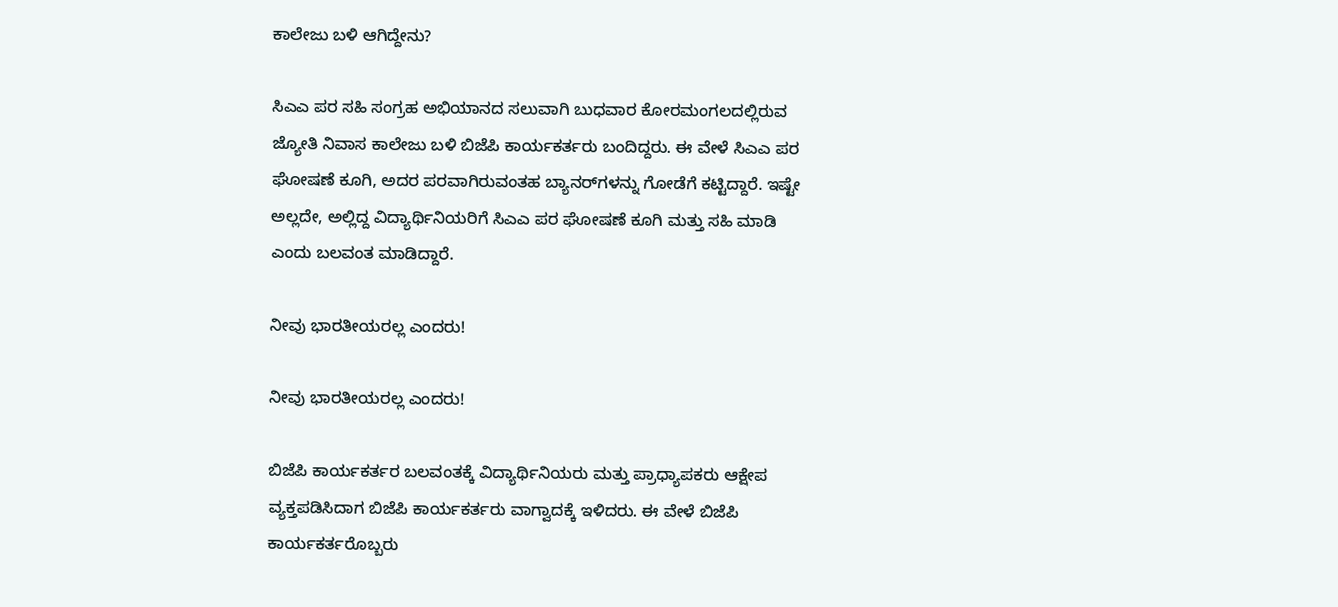ಕಾಲೇಜು ಬಳಿ ಆಗಿದ್ದೇನು?

ಸಿಎಎ ಪರ ಸಹಿ ಸಂಗ್ರಹ ಅಭಿಯಾನದ ಸಲುವಾಗಿ ಬುಧವಾರ ಕೋರಮಂಗಲದಲ್ಲಿರುವ ಜ್ಯೋತಿ ನಿವಾಸ ಕಾಲೇಜು ಬಳಿ ಬಿಜೆಪಿ ಕಾರ್ಯಕರ್ತರು ಬಂದಿದ್ದರು. ಈ ವೇಳೆ ಸಿಎಎ ಪರ ಘೋಷಣೆ ಕೂಗಿ, ಅದರ ಪರವಾಗಿರುವಂತಹ ಬ್ಯಾನರ್‌ಗಳನ್ನು ಗೋಡೆಗೆ ಕಟ್ಟಿದ್ದಾರೆ. ಇಷ್ಟೇ ಅಲ್ಲದೇ, ಅಲ್ಲಿದ್ದ ವಿದ್ಯಾರ್ಥಿನಿಯರಿಗೆ ಸಿಎಎ ಪರ ಘೋಷಣೆ ಕೂಗಿ ಮತ್ತು ಸಹಿ ಮಾಡಿ ಎಂದು ಬಲವಂತ ಮಾಡಿದ್ದಾರೆ.

ನೀವು ಭಾರತೀಯರಲ್ಲ ಎಂದರು!

ನೀವು ಭಾರತೀಯರಲ್ಲ ಎಂದರು!

ಬಿಜೆಪಿ ಕಾರ್ಯಕರ್ತರ ಬಲವಂತಕ್ಕೆ ವಿದ್ಯಾರ್ಥಿನಿಯರು ಮತ್ತು ಪ್ರಾಧ್ಯಾಪಕರು ಆಕ್ಷೇಪ ವ್ಯಕ್ತಪಡಿಸಿದಾಗ ಬಿಜೆಪಿ ಕಾರ್ಯಕರ್ತರು ವಾಗ್ವಾದಕ್ಕೆ ಇಳಿದರು. ಈ ವೇಳೆ ಬಿಜೆಪಿ ಕಾರ್ಯಕರ್ತರೊಬ್ಬರು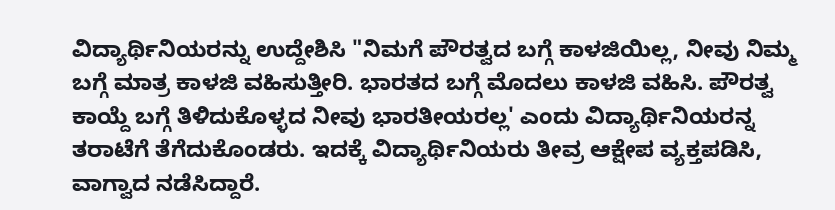ವಿದ್ಯಾರ್ಥಿನಿಯರನ್ನು ಉದ್ದೇಶಿಸಿ "ನಿಮಗೆ ಪೌರತ್ವದ ಬಗ್ಗೆ ಕಾಳಜಿಯಿಲ್ಲ, ನೀವು ನಿಮ್ಮ ಬಗ್ಗೆ ಮಾತ್ರ ಕಾಳಜಿ ವಹಿಸುತ್ತೀರಿ. ಭಾರತದ ಬಗ್ಗೆ ಮೊದಲು ಕಾಳಜಿ ವಹಿಸಿ. ಪೌರತ್ವ ಕಾಯ್ದೆ ಬಗ್ಗೆ ತಿಳಿದುಕೊಳ್ಳದ ನೀವು ಭಾರತೀಯರಲ್ಲ' ಎಂದು ವಿದ್ಯಾರ್ಥಿನಿಯರನ್ನ ತರಾಟೆಗೆ ತೆಗೆದುಕೊಂಡರು. ಇದಕ್ಕೆ ವಿದ್ಯಾರ್ಥಿನಿಯರು ತೀವ್ರ ಆಕ್ಷೇಪ ವ್ಯಕ್ತಪಡಿಸಿ, ವಾಗ್ವಾದ ನಡೆಸಿದ್ದಾರೆ.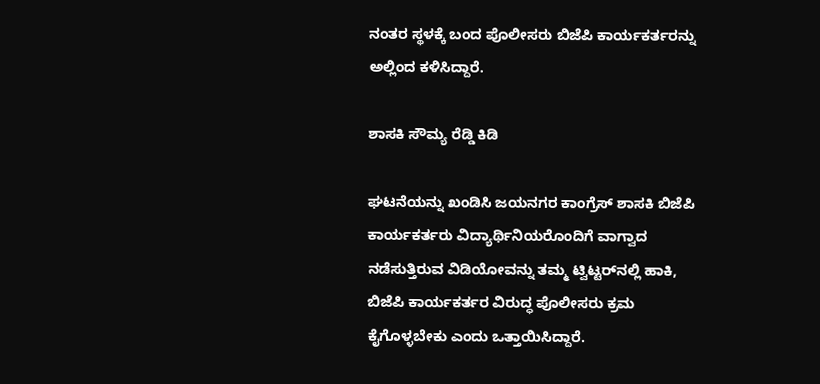ನಂತರ ಸ್ಥಳಕ್ಕೆ ಬಂದ ಪೊಲೀಸರು ಬಿಜೆಪಿ ಕಾರ್ಯಕರ್ತರನ್ನು ಅಲ್ಲಿಂದ ಕಳಿಸಿದ್ದಾರೆ.

ಶಾಸಕಿ ಸೌಮ್ಯ ರೆಡ್ಡಿ ಕಿಡಿ

ಘಟನೆಯನ್ನು ಖಂಡಿಸಿ ಜಯನಗರ ಕಾಂಗ್ರೆಸ್ ಶಾಸಕಿ ಬಿಜೆಪಿ ಕಾರ್ಯಕರ್ತರು ವಿದ್ಯಾರ್ಥಿನಿಯರೊಂದಿಗೆ ವಾಗ್ವಾದ ನಡೆಸುತ್ತಿರುವ ವಿಡಿಯೋವನ್ನು ತಮ್ಮ ಟ್ವಿಟ್ಟರ್‌ನಲ್ಲಿ ಹಾಕಿ, ಬಿಜೆಪಿ ಕಾರ್ಯಕರ್ತರ ವಿರುದ್ಧ ಪೊಲೀಸರು ಕ್ರಮ ಕೈಗೊಳ್ಳಬೇಕು ಎಂದು ಒತ್ತಾಯಿಸಿದ್ದಾರೆ.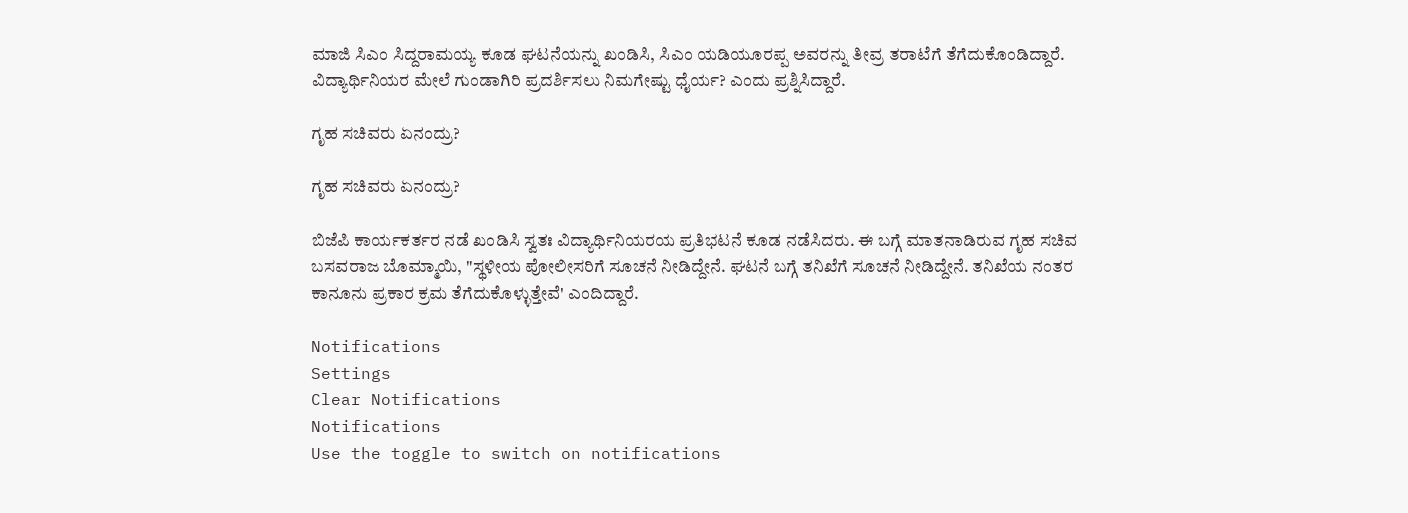ಮಾಜಿ ಸಿಎಂ ಸಿದ್ದರಾಮಯ್ಯ ಕೂಡ ಘಟನೆಯನ್ನು ಖಂಡಿಸಿ, ಸಿಎಂ ಯಡಿಯೂರಪ್ಪ ಅವರನ್ನು ತೀವ್ರ ತರಾಟೆಗೆ ತೆಗೆದುಕೊಂಡಿದ್ದಾರೆ. ವಿದ್ಯಾರ್ಥಿನಿಯರ ಮೇಲೆ ಗುಂಡಾಗಿರಿ ಪ್ರದರ್ಶಿಸಲು ನಿಮಗೇಷ್ಟು ಧೈರ್ಯ? ಎಂದು ಪ್ರಶ್ನಿಸಿದ್ದಾರೆ.

ಗೃಹ ಸಚಿವರು ಏನಂದ್ರು?

ಗೃಹ ಸಚಿವರು ಏನಂದ್ರು?

ಬಿಜೆಪಿ ಕಾರ್ಯಕರ್ತರ ನಡೆ ಖಂಡಿಸಿ ಸ್ವತಃ ವಿದ್ಯಾರ್ಥಿನಿಯರಯ ಪ್ರತಿಭಟನೆ ಕೂಡ ನಡೆಸಿದರು. ಈ ಬಗ್ಗೆ ಮಾತನಾಡಿರುವ ಗೃಹ ಸಚಿವ ಬಸವರಾಜ ಬೊಮ್ಮಾಯಿ, "ಸ್ಥಳೀಯ ಪೋಲೀಸರಿಗೆ ಸೂಚನೆ ನೀಡಿದ್ದೇನೆ. ಘಟನೆ ಬಗ್ಗೆ ತನಿಖೆಗೆ ಸೂಚನೆ ನೀಡಿದ್ದೇನೆ. ತನಿಖೆಯ ನಂತರ ಕಾನೂನು ಪ್ರಕಾರ ಕ್ರಮ ತೆಗೆದುಕೊಳ್ಳುತ್ತೇವೆ' ಎಂದಿದ್ದಾರೆ.

Notifications
Settings
Clear Notifications
Notifications
Use the toggle to switch on notifications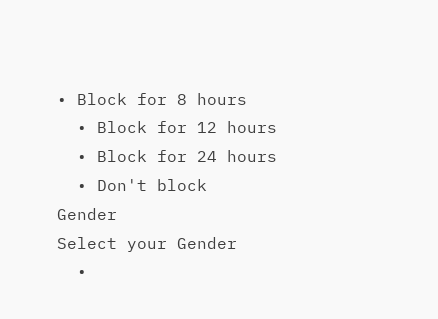• Block for 8 hours
  • Block for 12 hours
  • Block for 24 hours
  • Don't block
Gender
Select your Gender
  •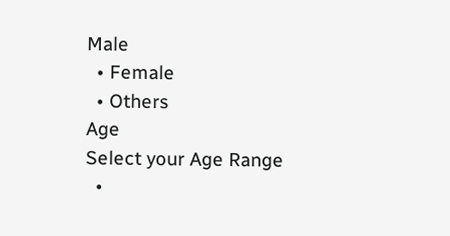Male
  • Female
  • Others
Age
Select your Age Range
  •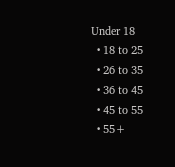Under 18
  • 18 to 25
  • 26 to 35
  • 36 to 45
  • 45 to 55
  • 55+